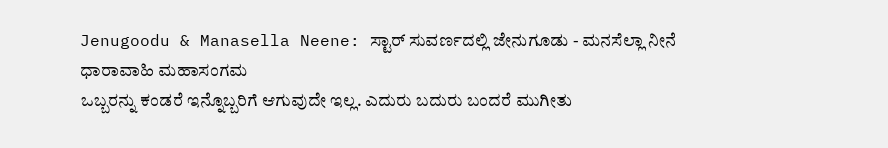Jenugoodu & Manasella Neene: ಸ್ಟಾರ್ ಸುವರ್ಣದಲ್ಲಿ ಜೇನುಗೂಡು - ಮನಸೆಲ್ಲಾ ನೀನೆ ಧಾರಾವಾಹಿ ಮಹಾಸಂಗಮ
ಒಬ್ಬರನ್ನು ಕಂಡರೆ ಇನ್ನೊಬ್ಬರಿಗೆ ಆಗುವುದೇ ಇಲ್ಲ. ಎದುರು ಬದುರು ಬಂದರೆ ಮುಗೀತು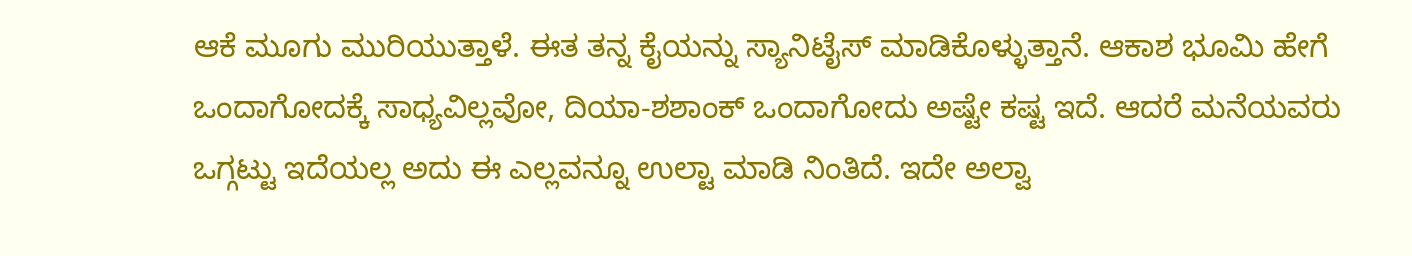ಆಕೆ ಮೂಗು ಮುರಿಯುತ್ತಾಳೆ. ಈತ ತನ್ನ ಕೈಯನ್ನು ಸ್ಯಾನಿಟೈಸ್ ಮಾಡಿಕೊಳ್ಳುತ್ತಾನೆ. ಆಕಾಶ ಭೂಮಿ ಹೇಗೆ ಒಂದಾಗೋದಕ್ಕೆ ಸಾಧ್ಯವಿಲ್ಲವೋ, ದಿಯಾ-ಶಶಾಂಕ್ ಒಂದಾಗೋದು ಅಷ್ಟೇ ಕಷ್ಟ ಇದೆ. ಆದರೆ ಮನೆಯವರು ಒಗ್ಗಟ್ಟು ಇದೆಯಲ್ಲ ಅದು ಈ ಎಲ್ಲವನ್ನೂ ಉಲ್ಟಾ ಮಾಡಿ ನಿಂತಿದೆ. ಇದೇ ಅಲ್ವಾ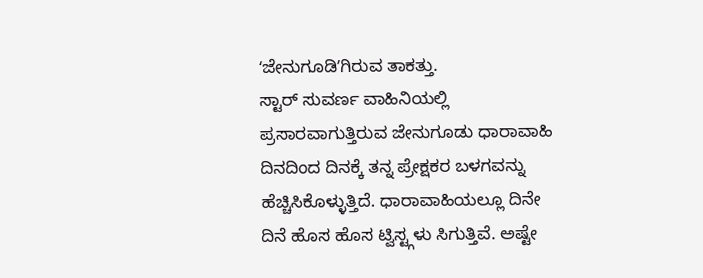ʻಜೇನುಗೂಡಿʼಗಿರುವ ತಾಕತ್ತು.
ಸ್ಟಾರ್ ಸುವರ್ಣ ವಾಹಿನಿಯಲ್ಲಿ ಪ್ರಸಾರವಾಗುತ್ತಿರುವ ಜೇನುಗೂಡು ಧಾರಾವಾಹಿ ದಿನದಿಂದ ದಿನಕ್ಕೆ ತನ್ನ ಪ್ರೇಕ್ಷಕರ ಬಳಗವನ್ನು ಹೆಚ್ಚಿಸಿಕೊಳ್ಳುತ್ತಿದೆ. ಧಾರಾವಾಹಿಯಲ್ಲೂ ದಿನೇ ದಿನೆ ಹೊಸ ಹೊಸ ಟ್ವಿಸ್ಟ್ಗಳು ಸಿಗುತ್ತಿವೆ. ಅಷ್ಟೇ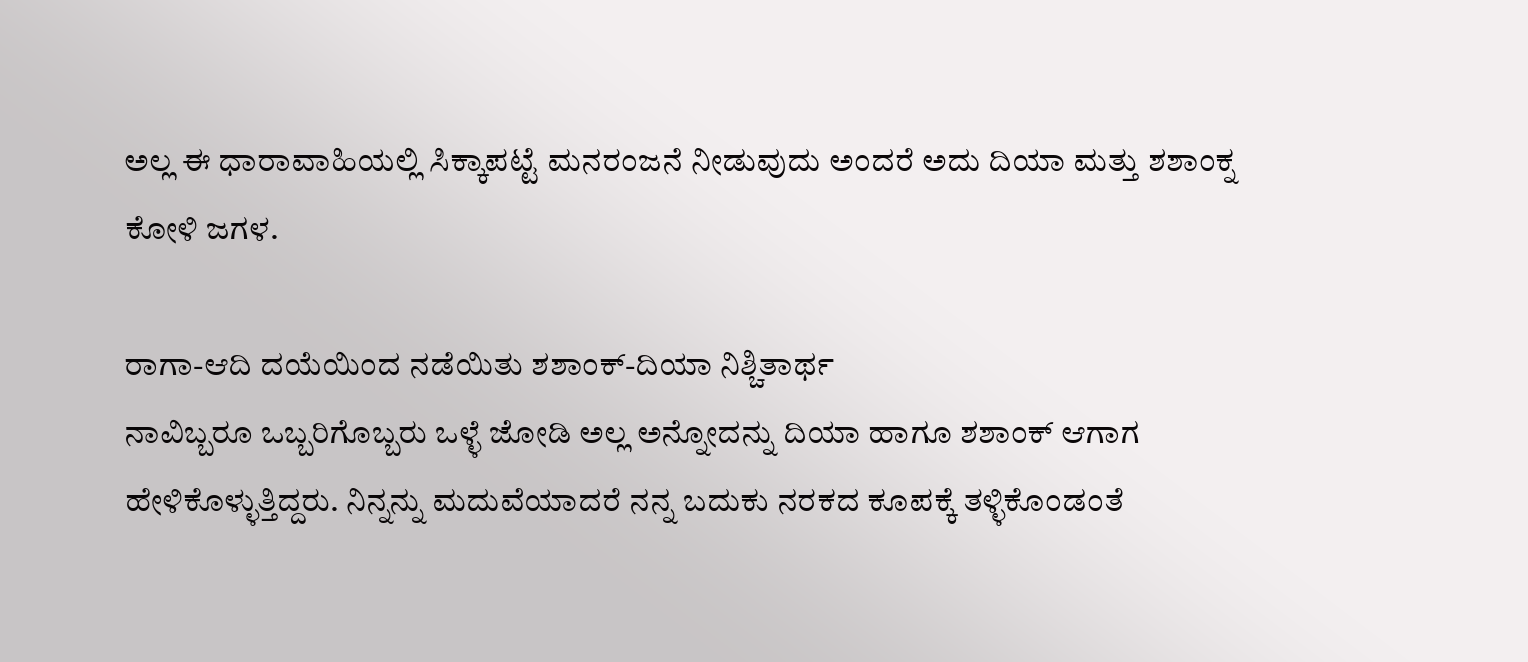ಅಲ್ಲ ಈ ಧಾರಾವಾಹಿಯಲ್ಲಿ ಸಿಕ್ಕಾಪಟ್ಟೆ ಮನರಂಜನೆ ನೀಡುವುದು ಅಂದರೆ ಅದು ದಿಯಾ ಮತ್ತು ಶಶಾಂಕ್ನ ಕೋಳಿ ಜಗಳ.

ರಾಗಾ-ಆದಿ ದಯೆಯಿಂದ ನಡೆಯಿತು ಶಶಾಂಕ್-ದಿಯಾ ನಿಶ್ಚಿತಾರ್ಥ
ನಾವಿಬ್ಬರೂ ಒಬ್ಬರಿಗೊಬ್ಬರು ಒಳ್ಳೆ ಜೋಡಿ ಅಲ್ಲ ಅನ್ನೋದನ್ನು ದಿಯಾ ಹಾಗೂ ಶಶಾಂಕ್ ಆಗಾಗ ಹೇಳಿಕೊಳ್ಳುತ್ತಿದ್ದರು. ನಿನ್ನನ್ನು ಮದುವೆಯಾದರೆ ನನ್ನ ಬದುಕು ನರಕದ ಕೂಪಕ್ಕೆ ತಳ್ಳಿಕೊಂಡಂತೆ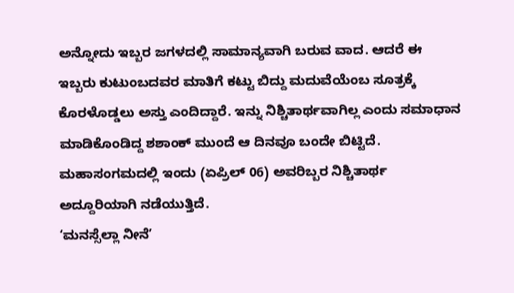ಅನ್ನೋದು ಇಬ್ಬರ ಜಗಳದಲ್ಲಿ ಸಾಮಾನ್ಯವಾಗಿ ಬರುವ ವಾದ. ಆದರೆ ಈ ಇಬ್ಬರು ಕುಟುಂಬದವರ ಮಾತಿಗೆ ಕಟ್ಟು ಬಿದ್ದು ಮದುವೆಯೆಂಬ ಸೂತ್ರಕ್ಕೆ ಕೊರಳೊಡ್ಡಲು ಅಸ್ತು ಎಂದಿದ್ದಾರೆ. ಇನ್ನು ನಿಶ್ಚಿತಾರ್ಥವಾಗಿಲ್ಲ ಎಂದು ಸಮಾಧಾನ ಮಾಡಿಕೊಂಡಿದ್ದ ಶಶಾಂಕ್ ಮುಂದೆ ಆ ದಿನವೂ ಬಂದೇ ಬಿಟ್ಟಿದೆ. ಮಹಾಸಂಗಮದಲ್ಲಿ ಇಂದು (ಏಪ್ರಿಲ್ 06) ಅವರಿಬ್ಬರ ನಿಶ್ಚಿತಾರ್ಥ ಅದ್ದೂರಿಯಾಗಿ ನಡೆಯುತ್ತಿದೆ.
ʻಮನಸ್ಸೆಲ್ಲಾ ನೀನೆʼ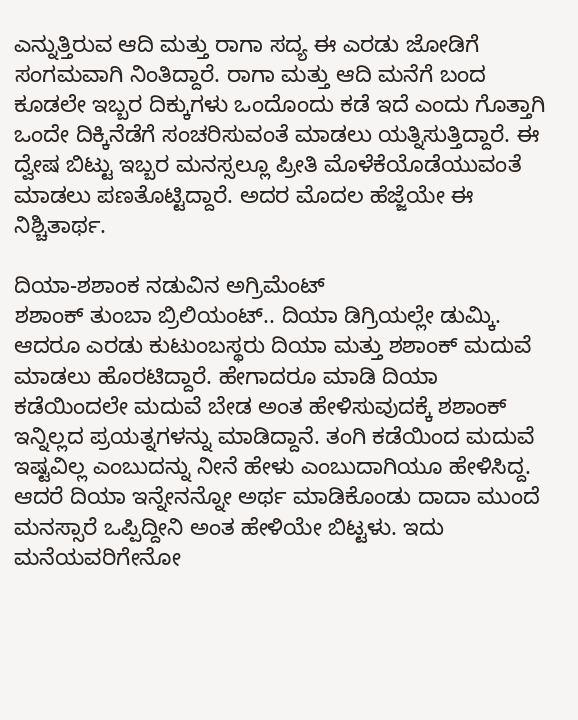ಎನ್ನುತ್ತಿರುವ ಆದಿ ಮತ್ತು ರಾಗಾ ಸದ್ಯ ಈ ಎರಡು ಜೋಡಿಗೆ ಸಂಗಮವಾಗಿ ನಿಂತಿದ್ದಾರೆ. ರಾಗಾ ಮತ್ತು ಆದಿ ಮನೆಗೆ ಬಂದ ಕೂಡಲೇ ಇಬ್ಬರ ದಿಕ್ಕುಗಳು ಒಂದೊಂದು ಕಡೆ ಇದೆ ಎಂದು ಗೊತ್ತಾಗಿ ಒಂದೇ ದಿಕ್ಕಿನೆಡೆಗೆ ಸಂಚರಿಸುವಂತೆ ಮಾಡಲು ಯತ್ನಿಸುತ್ತಿದ್ದಾರೆ. ಈ ದ್ವೇಷ ಬಿಟ್ಟು ಇಬ್ಬರ ಮನಸ್ಸಲ್ಲೂ ಪ್ರೀತಿ ಮೊಳೆಕೆಯೊಡೆಯುವಂತೆ ಮಾಡಲು ಪಣತೊಟ್ಟಿದ್ದಾರೆ. ಅದರ ಮೊದಲ ಹೆಜ್ಜೆಯೇ ಈ ನಿಶ್ಚಿತಾರ್ಥ.

ದಿಯಾ-ಶಶಾಂಕ ನಡುವಿನ ಅಗ್ರಿಮೆಂಟ್
ಶಶಾಂಕ್ ತುಂಬಾ ಬ್ರಿಲಿಯಂಟ್.. ದಿಯಾ ಡಿಗ್ರಿಯಲ್ಲೇ ಡುಮ್ಕಿ. ಆದರೂ ಎರಡು ಕುಟುಂಬಸ್ಥರು ದಿಯಾ ಮತ್ತು ಶಶಾಂಕ್ ಮದುವೆ ಮಾಡಲು ಹೊರಟಿದ್ದಾರೆ. ಹೇಗಾದರೂ ಮಾಡಿ ದಿಯಾ ಕಡೆಯಿಂದಲೇ ಮದುವೆ ಬೇಡ ಅಂತ ಹೇಳಿಸುವುದಕ್ಕೆ ಶಶಾಂಕ್ ಇನ್ನಿಲ್ಲದ ಪ್ರಯತ್ನಗಳನ್ನು ಮಾಡಿದ್ದಾನೆ. ತಂಗಿ ಕಡೆಯಿಂದ ಮದುವೆ ಇಷ್ಟವಿಲ್ಲ ಎಂಬುದನ್ನು ನೀನೆ ಹೇಳು ಎಂಬುದಾಗಿಯೂ ಹೇಳಿಸಿದ್ದ. ಆದರೆ ದಿಯಾ ಇನ್ನೇನನ್ನೋ ಅರ್ಥ ಮಾಡಿಕೊಂಡು ದಾದಾ ಮುಂದೆ ಮನಸ್ಸಾರೆ ಒಪ್ಪಿದ್ದೀನಿ ಅಂತ ಹೇಳಿಯೇ ಬಿಟ್ಟಳು. ಇದು ಮನೆಯವರಿಗೇನೋ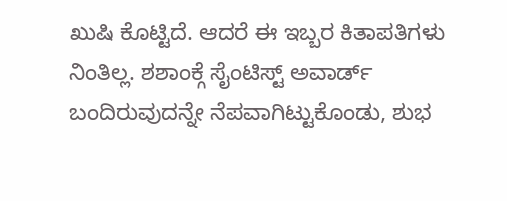ಖುಷಿ ಕೊಟ್ಟಿದೆ. ಆದರೆ ಈ ಇಬ್ಬರ ಕಿತಾಪತಿಗಳು ನಿಂತಿಲ್ಲ. ಶಶಾಂಕ್ಗೆ ಸೈಂಟಿಸ್ಟ್ ಅವಾರ್ಡ್ ಬಂದಿರುವುದನ್ನೇ ನೆಪವಾಗಿಟ್ಟುಕೊಂಡು, ಶುಭ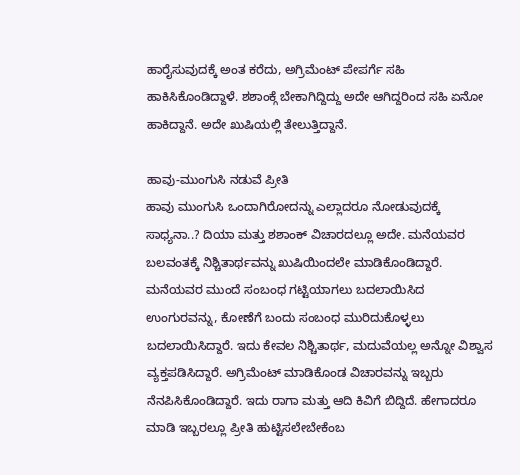ಹಾರೈಸುವುದಕ್ಕೆ ಅಂತ ಕರೆದು, ಅಗ್ರಿಮೆಂಟ್ ಪೇಪರ್ಗೆ ಸಹಿ ಹಾಕಿಸಿಕೊಂಡಿದ್ದಾಳೆ. ಶಶಾಂಕ್ಗೆ ಬೇಕಾಗಿದ್ದಿದ್ದು ಅದೇ ಆಗಿದ್ದರಿಂದ ಸಹಿ ಏನೋ ಹಾಕಿದ್ದಾನೆ. ಅದೇ ಖುಷಿಯಲ್ಲಿ ತೇಲುತ್ತಿದ್ದಾನೆ.

ಹಾವು-ಮುಂಗುಸಿ ನಡುವೆ ಪ್ರೀತಿ
ಹಾವು ಮುಂಗುಸಿ ಒಂದಾಗಿರೋದನ್ನು ಎಲ್ಲಾದರೂ ನೋಡುವುದಕ್ಕೆ ಸಾಧ್ಯನಾ..? ದಿಯಾ ಮತ್ತು ಶಶಾಂಕ್ ವಿಚಾರದಲ್ಲೂ ಅದೇ. ಮನೆಯವರ ಬಲವಂತಕ್ಕೆ ನಿಶ್ಚಿತಾರ್ಥವನ್ನು ಖುಷಿಯಿಂದಲೇ ಮಾಡಿಕೊಂಡಿದ್ದಾರೆ. ಮನೆಯವರ ಮುಂದೆ ಸಂಬಂಧ ಗಟ್ಟಿಯಾಗಲು ಬದಲಾಯಿಸಿದ ಉಂಗುರವನ್ನು, ಕೋಣೆಗೆ ಬಂದು ಸಂಬಂಧ ಮುರಿದುಕೊಳ್ಳಲು ಬದಲಾಯಿಸಿದ್ದಾರೆ. ಇದು ಕೇವಲ ನಿಶ್ಚಿತಾರ್ಥ, ಮದುವೆಯಲ್ಲ ಅನ್ನೋ ವಿಶ್ವಾಸ ವ್ಯಕ್ತಪಡಿಸಿದ್ದಾರೆ. ಅಗ್ರಿಮೆಂಟ್ ಮಾಡಿಕೊಂಡ ವಿಚಾರವನ್ನು ಇಬ್ಬರು ನೆನಪಿಸಿಕೊಂಡಿದ್ದಾರೆ. ಇದು ರಾಗಾ ಮತ್ತು ಆದಿ ಕಿವಿಗೆ ಬಿದ್ದಿದೆ. ಹೇಗಾದರೂ ಮಾಡಿ ಇಬ್ಬರಲ್ಲೂ ಪ್ರೀತಿ ಹುಟ್ಟಿಸಲೇಬೇಕೆಂಬ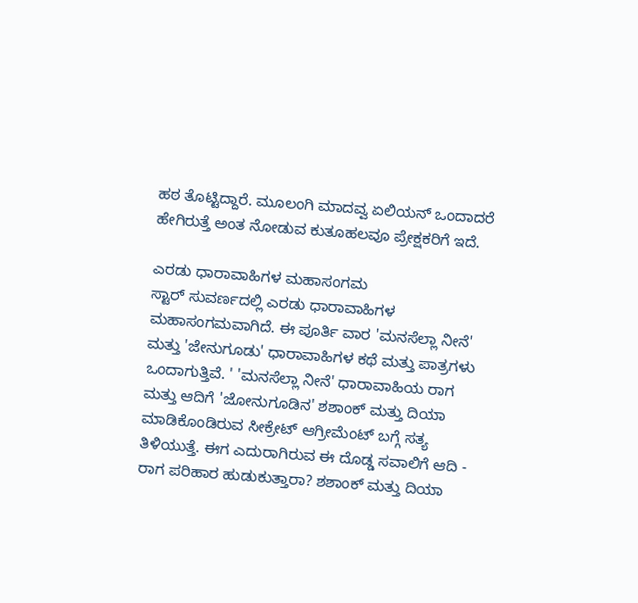ಹಠ ತೊಟ್ಟಿದ್ದಾರೆ. ಮೂಲಂಗಿ ಮಾದವ್ವ ಏಲಿಯನ್ ಒಂದಾದರೆ ಹೇಗಿರುತ್ತೆ ಅಂತ ನೋಡುವ ಕುತೂಹಲವೂ ಪ್ರೇಕ್ಷಕರಿಗೆ ಇದೆ.

ಎರಡು ಧಾರಾವಾಹಿಗಳ ಮಹಾಸಂಗಮ
ಸ್ಟಾರ್ ಸುವರ್ಣದಲ್ಲಿ ಎರಡು ಧಾರಾವಾಹಿಗಳ ಮಹಾಸಂಗಮವಾಗಿದೆ. ಈ ಪೂರ್ತಿ ವಾರ 'ಮನಸೆಲ್ಲಾ ನೀನೆ' ಮತ್ತು 'ಜೇನುಗೂಡು' ಧಾರಾವಾಹಿಗಳ ಕಥೆ ಮತ್ತು ಪಾತ್ರಗಳು ಒಂದಾಗುತ್ತಿವೆ. ' 'ಮನಸೆಲ್ಲಾ ನೀನೆ' ಧಾರಾವಾಹಿಯ ರಾಗ ಮತ್ತು ಆದಿಗೆ 'ಜೋನುಗೂಡಿನ' ಶಶಾಂಕ್ ಮತ್ತು ದಿಯಾ ಮಾಡಿಕೊಂಡಿರುವ ಸೀಕ್ರೇಟ್ ಆಗ್ರೀಮೆಂಟ್ ಬಗ್ಗೆ ಸತ್ಯ ತಿಳಿಯುತ್ತೆ. ಈಗ ಎದುರಾಗಿರುವ ಈ ದೊಡ್ಡ ಸವಾಲಿಗೆ ಆದಿ - ರಾಗ ಪರಿಹಾರ ಹುಡುಕುತ್ತಾರಾ? ಶಶಾಂಕ್ ಮತ್ತು ದಿಯಾ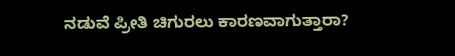ನಡುವೆ ಪ್ರೀತಿ ಚಿಗುರಲು ಕಾರಣವಾಗುತ್ತಾರಾ?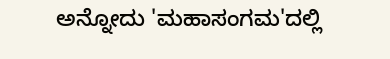ಅನ್ನೋದು 'ಮಹಾಸಂಗಮ'ದಲ್ಲಿ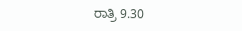ರಾತ್ರಿ 9.30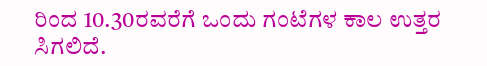ರಿಂದ 10.30ರವರೆಗೆ ಒಂದು ಗಂಟೆಗಳ ಕಾಲ ಉತ್ತರ ಸಿಗಲಿದೆ.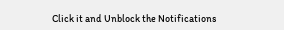Click it and Unblock the Notifications